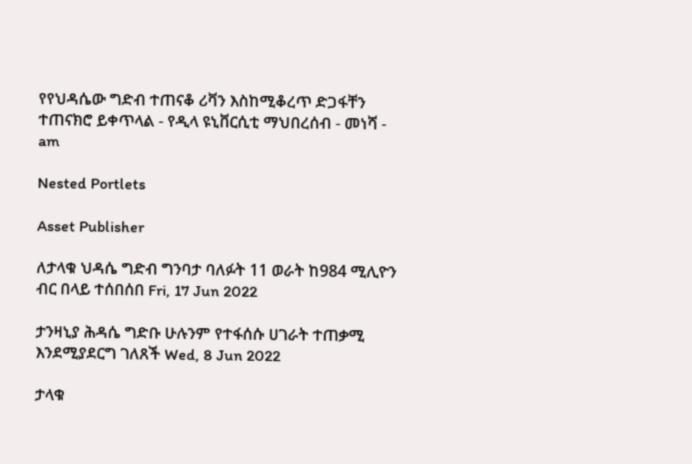የየህዳሴው ግድብ ተጠናቆ ሪቫን እስከሚቆረጥ ድጋፋቸን ተጠናክሮ ይቀጥላል - የዲላ ዩኒቨርሲቲ ማህበረሰብ - መነሻ - am

Nested Portlets

Asset Publisher

ለታላቁ ህዳሴ ግድብ ግንባታ ባለፉት 11 ወራት ከ984 ሚሊዮን ብር በላይ ተሰበሰበ Fri, 17 Jun 2022

ታንዛኒያ ሕዳሴ ግድቡ ሁሉንም የተፋሰሱ ሀገራት ተጠቃሚ እንደሚያደርግ ገለጸች Wed, 8 Jun 2022

ታላቁ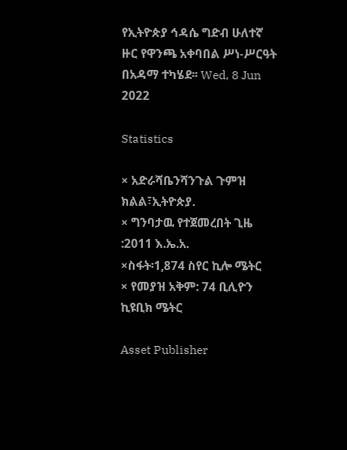የኢትዮጵያ ኅዳሴ ግድብ ሁለተኛ ዙር የዋንጫ አቀባበል ሥነ-ሥርዓት በአዳማ ተካሄደ፡፡ Wed, 8 Jun 2022

Statistics

× አድራሻቤንሻንጉል ጉምዝ ክልል፣ኢትዮጵያ.
× ግንባታዉ የተጀመረበት ጊዜ :2011 እ.ኤ.አ.
×ስፋት፡1,874 ስየር ኪሎ ሜትር
× የመያዝ አቅም: 74 ቢሊዮን ኪዩቢክ ሜትር

Asset Publisher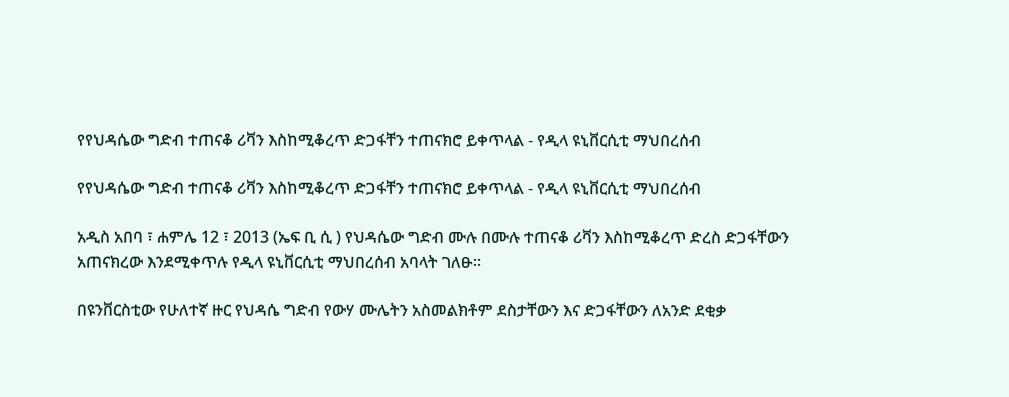የየህዳሴው ግድብ ተጠናቆ ሪቫን እስከሚቆረጥ ድጋፋቸን ተጠናክሮ ይቀጥላል - የዲላ ዩኒቨርሲቲ ማህበረሰብ

የየህዳሴው ግድብ ተጠናቆ ሪቫን እስከሚቆረጥ ድጋፋቸን ተጠናክሮ ይቀጥላል - የዲላ ዩኒቨርሲቲ ማህበረሰብ

አዲስ አበባ ፣ ሐምሌ 12 ፣ 2013 (ኤፍ ቢ ሲ ) የህዳሴው ግድብ ሙሉ በሙሉ ተጠናቆ ሪቫን እስከሚቆረጥ ድረስ ድጋፋቸውን አጠናክረው እንደሚቀጥሉ የዲላ ዩኒቨርሲቲ ማህበረሰብ አባላት ገለፁ።

በዩንቨርስቲው የሁለተኛ ዙር የህዳሴ ግድብ የውሃ ሙሌትን አስመልክቶም ደስታቸውን እና ድጋፋቸውን ለአንድ ደቂቃ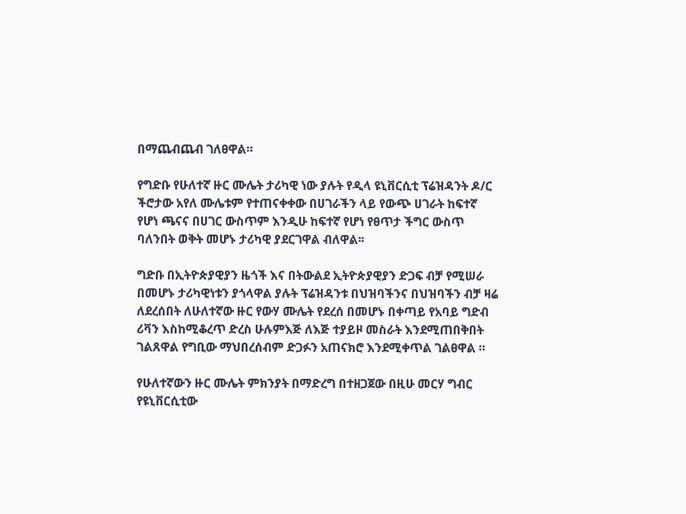በማጨብጨብ ገለፀዋል።

የግድቡ የሁለተኛ ዙር ሙሌት ታሪካዊ ነው ያሉት የዲላ ዩኒቨርሲቲ ፕሬዝዳንት ዶ/ር ችሮታው አየለ ሙሌቱም የተጠናቀቀው በሀገራችን ላይ የውጭ ሀገራት ከፍተኛ የሆነ ጫናና በሀገር ውስጥም እንዲሁ ከፍተኛ የሆነ የፀጥታ ችግር ውስጥ ባለንበት ወቅት መሆኑ ታሪካዊ ያደርገዋል ብለዋል፡፡

ግድቡ በኢትዮጵያዊያን ዜጎች እና በትውልደ ኢትዮጵያዊያን ድጋፍ ብቻ የሚሠራ በመሆኑ ታሪካዊነቱን ያጎላዋል ያሉት ፕሬዝዳንቱ በህዝባችንና በህዝባችን ብቻ ዛሬ ለደረሰበት ለሁለተኛው ዙር የውሃ ሙሌት የደረሰ በመሆኑ በቀጣይ የአባይ ግድብ ሪቫን እስከሚቆረጥ ድረስ ሁሉምእጅ ለእጅ ተያይዞ መስራት እንደሚጠበቅበት ገልጸዋል የግቢው ማህበረሰብም ድጋፉን አጠናክሮ እንደሚቀጥል ገልፀዋል ።

የሁለተኛውን ዙር ሙሌት ምክንያት በማድረግ በተዘጋጀው በዚሁ መርሃ ግብር የዩኒቨርሲቲው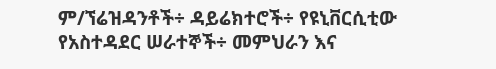ም/ኘሬዝዳንቶች÷ ዳይሬክተሮች÷ የዩኒቨርሲቲው የአስተዳደር ሠራተኞች÷ መምህራን እና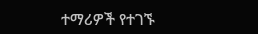ተማሪዎች የተገኙ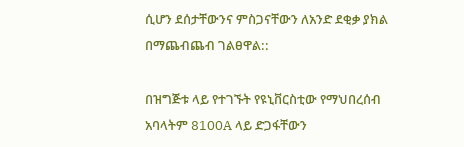ሲሆን ደሰታቸውንና ምስጋናቸውን ለአንድ ደቂቃ ያክል በማጨብጨብ ገልፀዋል::

በዝግጅቱ ላይ የተገኙት የዩኒቨርስቲው የማህበረሰብ አባላትም 8100A ላይ ድጋፋቸውን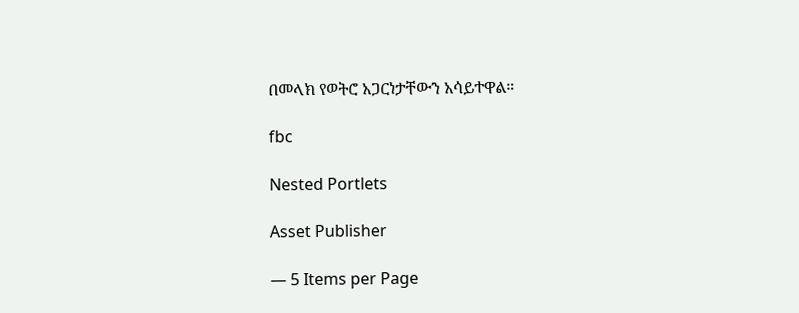በመላክ የወትሮ አጋርነታቸውን አሳይተዋል።

fbc

Nested Portlets

Asset Publisher

— 5 Items per Page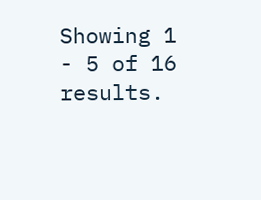Showing 1 - 5 of 16 results.